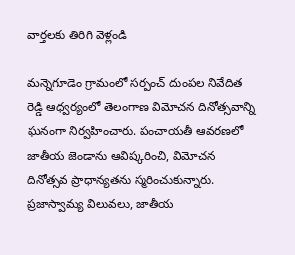వార్తలకు తిరిగి వెళ్లండి

మన్నెగూడెం గ్రామంలో సర్పంచ్ దుంపల నివేదిత రెడ్డి ఆధ్వర్యంలో తెలంగాణ విమోచన దినోత్సవాన్ని ఘనంగా నిర్వహించారు. పంచాయతీ ఆవరణలో జాతీయ జెండాను ఆవిష్కరించి, విమోచన దినోత్సవ ప్రాధాన్యతను స్మరించుకున్నారు.
ప్రజాస్వామ్య విలువలు, జాతీయ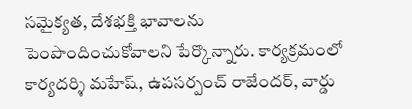సమైక్యత, దేశభక్తి భావాలను పెంపొందించుకోవాలని పేర్కొన్నారు. కార్యక్రమంలో కార్యదర్శి మహేష్, ఉపసర్పంచ్ రాజేందర్, వార్డు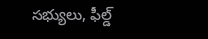సభ్యులు, ఫీల్డ్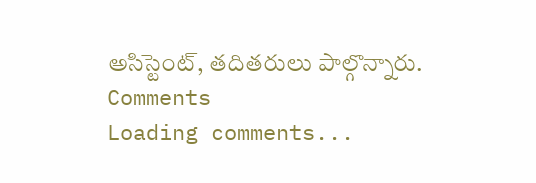అసిస్టెంట్, తదితరులు పాల్గొన్నారు.
Comments
Loading comments...